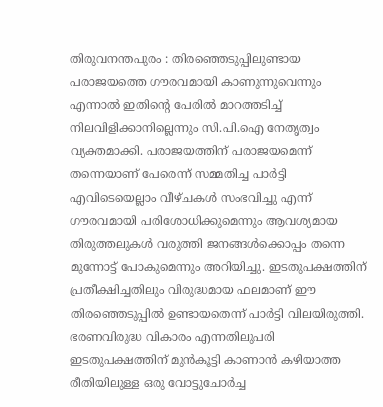തിരുവനന്തപുരം : തിരഞ്ഞെടുപ്പിലുണ്ടായ പരാജയത്തെ ഗൗരവമായി കാണുന്നുവെന്നും എന്നാൽ ഇതിന്റെ പേരിൽ മാറത്തടിച്ച് നിലവിളിക്കാനില്ലെന്നും സി.പി.ഐ നേതൃത്വം വ്യക്തമാക്കി. പരാജയത്തിന് പരാജയമെന്ന് തന്നെയാണ് പേരെന്ന് സമ്മതിച്ച പാർട്ടി എവിടെയെല്ലാം വീഴ്ചകൾ സംഭവിച്ചു എന്ന് ഗൗരവമായി പരിശോധിക്കുമെന്നും ആവശ്യമായ തിരുത്തലുകൾ വരുത്തി ജനങ്ങൾക്കൊപ്പം തന്നെ മുന്നോട്ട് പോകുമെന്നും അറിയിച്ചു. ഇടതുപക്ഷത്തിന് പ്രതീക്ഷിച്ചതിലും വിരുദ്ധമായ ഫലമാണ് ഈ തിരഞ്ഞെടുപ്പിൽ ഉണ്ടായതെന്ന് പാർട്ടി വിലയിരുത്തി. ഭരണവിരുദ്ധ വികാരം എന്നതിലുപരി ഇടതുപക്ഷത്തിന് മുൻകൂട്ടി കാണാൻ കഴിയാത്ത രീതിയിലുള്ള ഒരു വോട്ടുചോർച്ച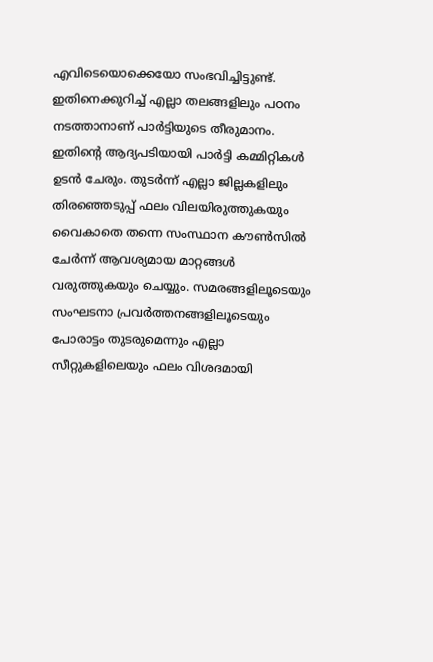എവിടെയൊക്കെയോ സംഭവിച്ചിട്ടുണ്ട്.
ഇതിനെക്കുറിച്ച് എല്ലാ തലങ്ങളിലും പഠനം നടത്താനാണ് പാർട്ടിയുടെ തീരുമാനം. ഇതിന്റെ ആദ്യപടിയായി പാർട്ടി കമ്മിറ്റികൾ ഉടൻ ചേരും. തുടർന്ന് എല്ലാ ജില്ലകളിലും തിരഞ്ഞെടുപ്പ് ഫലം വിലയിരുത്തുകയും വൈകാതെ തന്നെ സംസ്ഥാന കൗൺസിൽ ചേർന്ന് ആവശ്യമായ മാറ്റങ്ങൾ വരുത്തുകയും ചെയ്യും. സമരങ്ങളിലൂടെയും സംഘടനാ പ്രവർത്തനങ്ങളിലൂടെയും പോരാട്ടം തുടരുമെന്നും എല്ലാ സീറ്റുകളിലെയും ഫലം വിശദമായി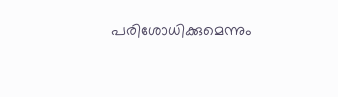പരിശോധിക്കുമെന്നും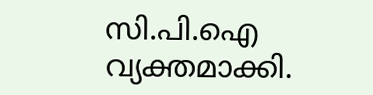സി.പി.ഐ വ്യക്തമാക്കി.